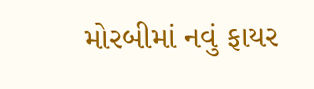મોરબીમાં નવું ફાયર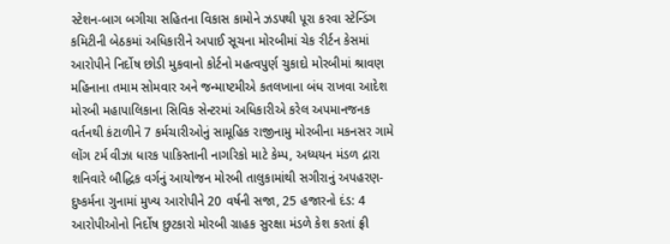સ્ટેશન-બાગ બગીચા સહિતના વિકાસ કામોને ઝડપથી પૂરા કરવા સ્ટેન્ડિંગ કમિટીની બેઠકમાં અધિકારીને અપાઈ સૂચના મોરબીમાં ચેક રીર્ટન કેસમાં આરોપીને નિર્દોષ છોડી મુકવાનો કોર્ટનો મહત્વપુર્ણ ચુકાદો મોરબીમાં શ્રાવણ મહિનાના તમામ સોમવાર અને જન્માષ્ટમીએ કતલખાના બંધ રાખવા આદેશ મોરબી મહાપાલિકાના સિવિક સેન્ટરમાં અધિકારીએ કરેલ અપમાનજનક વર્તનથી કંટાળીને 7 કર્મચારીઓનું સામૂહિક રાજીનામુ મોરબીના મકનસર ગામે લોંગ ટર્મ વીઝા ધારક પાકિસ્તાની નાગરિકો માટે કેમ્પ, અધ્યયન મંડળ દ્રારા શનિવારે બૌદ્ધિક વર્ગનું આયોજન મોરબી તાલુકામાંથી સગીરાનું અપહરણ-દુષ્કર્મના ગુનામાં મુખ્ય આરોપીને 20 વર્ષની સજા, 25 હજારનો દંડ: 4 આરોપીઓનો નિર્દોષ છુટકારો મોરબી ગ્રાહક સુરક્ષા મંડળે કેશ કરતાં ફ્રી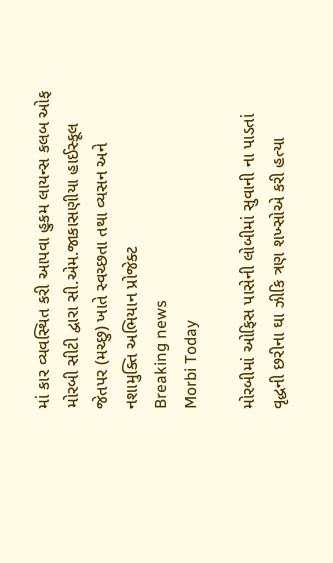માં કાર વ્યવસ્થિત કરી આપવા હુકમ લાયન્સ કલબ ઓફ મોરબી સીટી દ્વારા સી.એમ.જાકાસણીયા હાઈસ્કૂલ જેતપર (મચ્છુ) ખાતે સ્વચ્છતા તથા વ્યસન અને નશામુક્તિ અભિયાન પ્રોજેક્ટ
Breaking news
Morbi Today

મોરબીમાં ઓફિસ પાસેની લોબીમાં સુવાની ના પાડતાં વૃદ્ધની છરીના ઘા ઝીકિ ત્રણ શખ્સોએ કરી હત્યા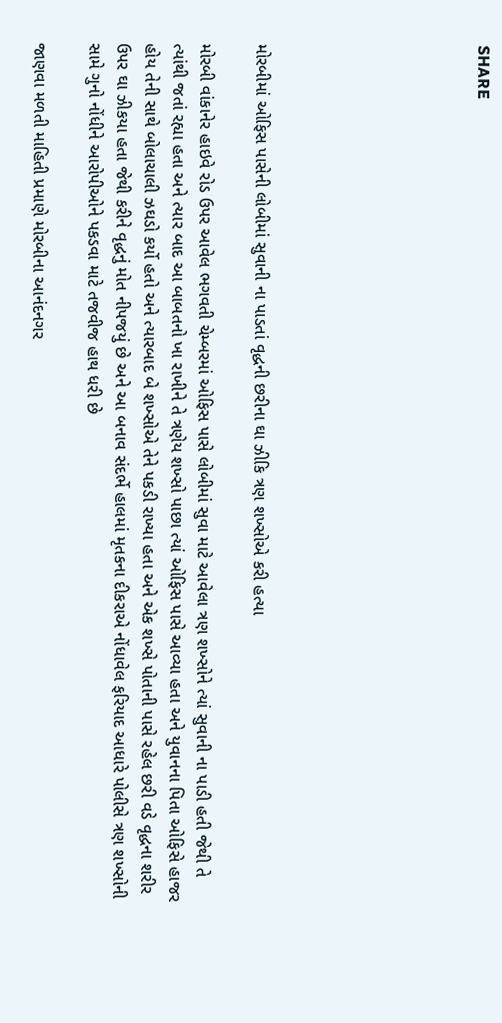SHARE







મોરબીમાં ઓફિસ પાસેની લોબીમાં સુવાની ના પાડતાં વૃદ્ધની છરીના ઘા ઝીકિ ત્રણ શખ્સોએ કરી હત્યા

મોરબી વાંકાનેર હાઇવે રોડ ઉપર આવેલ ભગવતી ચેમ્બરમાં ઓફિસ પાસે લોબીમાં સુવા માટે આવેલા ત્રણ શખ્સોને ત્યાં સુવાની ના પાડી હતી જેથી તે ત્યાંથી જતાં રહ્યા હતા અને ત્યાર બાદ આ બાબતનો ખા રાખીને તે ત્રણેય શખ્સો પાછા ત્યાં ઓફિસ પાસે આવ્યા હતા અને યુવાનના પિતા ઓફિસે હાજર હોય તેની સાથે બોલાચાલી ઝઘડો કર્યો હતો અને ત્યારબાદ બે શખ્સોએ તેને પકડી રાખ્યા હતા અને એક શખ્સે પોતાની પાસે રહેલ છરી વડે વૃદ્ધના શરીર ઉપર ઘા ઝીકયા હતા જેથી કરીને વૃદ્ધનું મોત નીપજયું છે અને આ બનાવ સંદર્ભે હાલમાં મૃતકના દીકરાએ નોંધાવેલ ફરિયાદ આધારે પોલીસે ત્રણ શખ્સોની સામે ગુનો નોંધીને આરોપીઓને પકડવા માટે તજવીજ હાથ ધરી છે

જાણવા મળતી માહિતી પ્રમાણે મોરબીના આનંદનગર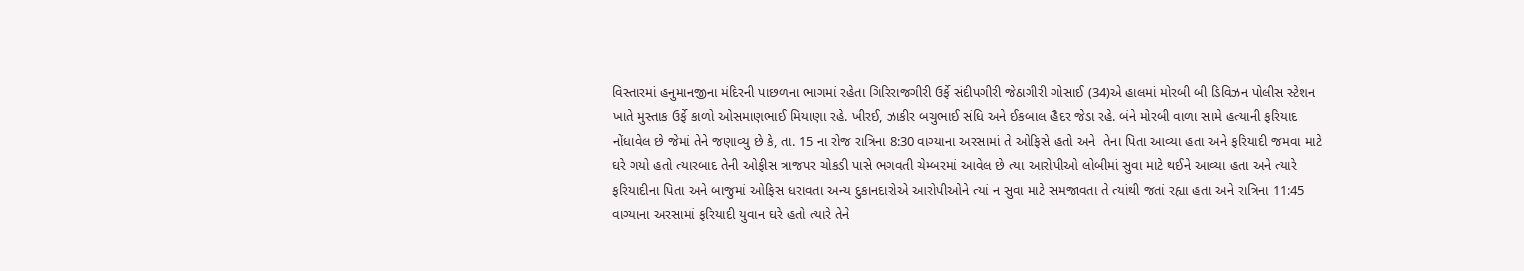વિસ્તારમાં હનુમાનજીના મંદિરની પાછળના ભાગમાં રહેતા ગિરિરાજગીરી ઉર્ફે સંદીપગીરી જેઠાગીરી ગોસાઈ (34)એ હાલમાં મોરબી બી ડિવિઝન પોલીસ સ્ટેશન ખાતે મુસ્તાક ઉર્ફે કાળો ઓસમાણભાઈ મિયાણા રહે. ખીરઈ, ઝાકીર બચુભાઈ સંધિ અને ઈકબાલ હૈદર જેડા રહે. બંને મોરબી વાળા સામે હત્યાની ફરિયાદ નોંધાવેલ છે જેમાં તેને જણાવ્યુ છે કે, તા. 15 ના રોજ રાત્રિના 8:30 વાગ્યાના અરસામાં તે ઓફિસે હતો અને  તેના પિતા આવ્યા હતા અને ફરિયાદી જમવા માટે ઘરે ગયો હતો ત્યારબાદ તેની ઓફીસ ત્રાજપર ચોકડી પાસે ભગવતી ચેમ્બરમાં આવેલ છે ત્યા આરોપીઓ લોબીમાં સુવા માટે થઈને આવ્યા હતા અને ત્યારે ફરિયાદીના પિતા અને બાજુમાં ઓફિસ ધરાવતા અન્ય દુકાનદારોએ આરોપીઓને ત્યાં ન સુવા માટે સમજાવતા તે ત્યાંથી જતાં રહ્યા હતા અને રાત્રિના 11:45 વાગ્યાના અરસામાં ફરિયાદી યુવાન ઘરે હતો ત્યારે તેને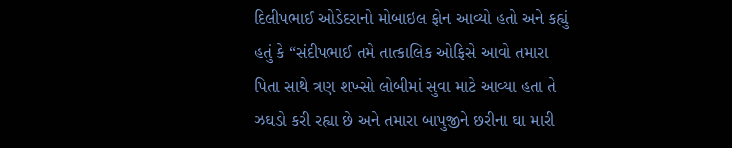દિલીપભાઈ ઓડેદરાનો મોબાઇલ ફોન આવ્યો હતો અને કહ્યું હતું કે “સંદીપભાઈ તમે તાત્કાલિક ઓફિસે આવો તમારા પિતા સાથે ત્રણ શખ્સો લોબીમાં સુવા માટે આવ્યા હતા તે ઝઘડો કરી રહ્યા છે અને તમારા બાપુજીને છરીના ઘા મારી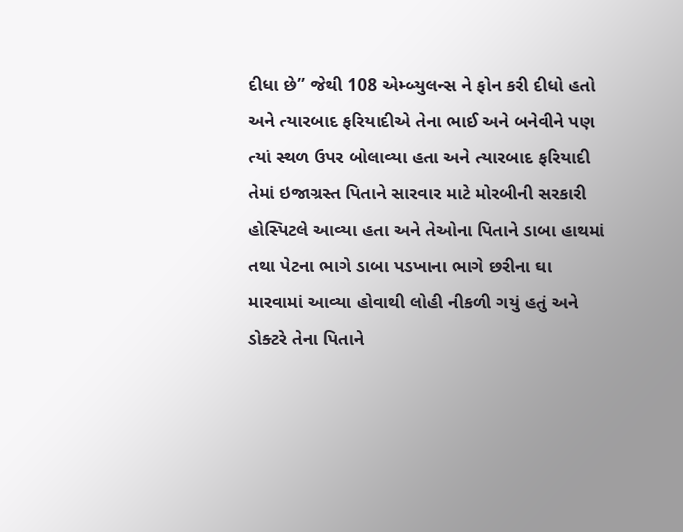દીધા છે” જેથી 108 એમ્બ્યુલન્સ ને ફોન કરી દીધો હતો અને ત્યારબાદ ફરિયાદીએ તેના ભાઈ અને બનેવીને પણ ત્યાં સ્થળ ઉપર બોલાવ્યા હતા અને ત્યારબાદ ફરિયાદી તેમાં ઇજાગ્રસ્ત પિતાને સારવાર માટે મોરબીની સરકારી હોસ્પિટલે આવ્યા હતા અને તેઓના પિતાને ડાબા હાથમાં તથા પેટના ભાગે ડાબા પડખાના ભાગે છરીના ઘા મારવામાં આવ્યા હોવાથી લોહી નીકળી ગયું હતું અને ડોક્ટરે તેના પિતાને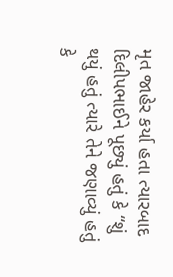મૃત જાહેર કર્યા હતા ત્યારબાદ દિલીપભાઈને પૂછ્યું હતું કે “શું થયું હતું ત્યારે તેને જણાવ્યું હતું કે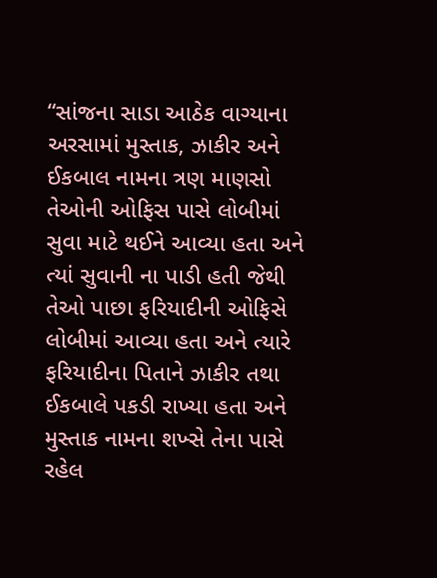“સાંજના સાડા આઠેક વાગ્યાના અરસામાં મુસ્તાક, ઝાકીર અને ઈકબાલ નામના ત્રણ માણસો તેઓની ઓફિસ પાસે લોબીમાં સુવા માટે થઈને આવ્યા હતા અને ત્યાં સુવાની ના પાડી હતી જેથી તેઓ પાછા ફરિયાદીની ઓફિસે લોબીમાં આવ્યા હતા અને ત્યારે ફરિયાદીના પિતાને ઝાકીર તથા ઈકબાલે પકડી રાખ્યા હતા અને મુસ્તાક નામના શખ્સે તેના પાસે રહેલ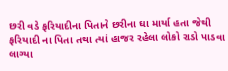છરી વડે ફરિયાદીના પિતાને છરીના ઘા માર્યા હતા જેથી ફરિયાદી ના પિતા તથા ત્યાં હાજર રહેલા લોકો રાડો પાડવા લાગ્યા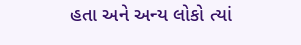હતા અને અન્ય લોકો ત્યાં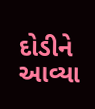દોડીને આવ્યા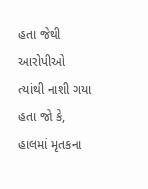હતા જેથી આરોપીઓ ત્યાંથી નાશી ગયા હતા જો કે, હાલમાં મૃતકના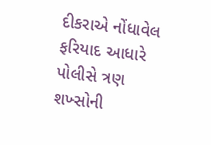દીકરાએ નોંધાવેલ ફરિયાદ આધારે પોલીસે ત્રણ શખ્સોની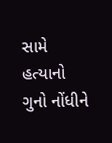સામે હત્યાનો ગુનો નોંધીને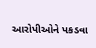આરોપીઓને પકડવા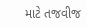માટે તજવીજ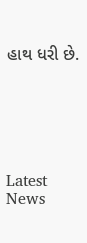હાથ ધરી છે.






Latest News